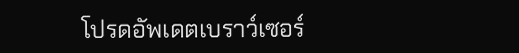โปรดอัพเดตเบราว์เซอร์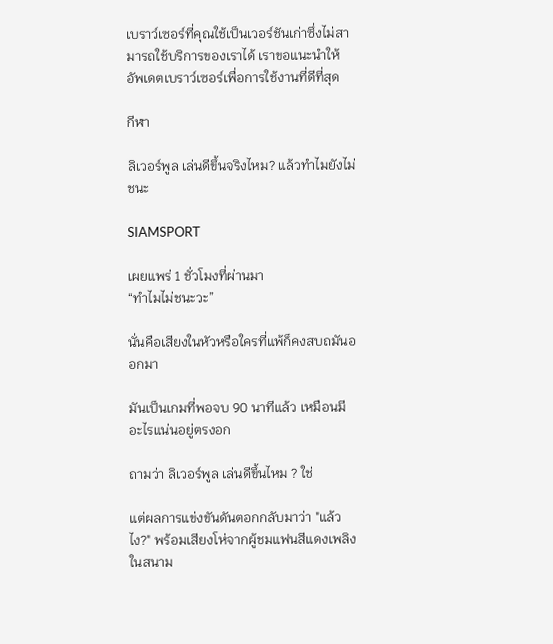เบราว์เซอร์ที่คุณใช้เป็นเวอร์ชันเก่าซึ่งไม่สามารถใช้บริการของเราได้ เราขอแนะนำให้อัพเดตเบราว์เซอร์เพื่อการใช้งานที่ดีที่สุด

กีฬา

ลิเวอร์พูล เล่นดีขึ้นจริงไหม? แล้วทำไมยังไม่ชนะ

SIAMSPORT

เผยแพร่ 1 ชั่วโมงที่ผ่านมา
“ทำไมไม่ชนะวะ”

นั่นคือเสียงในหัวหรือใครที่แพ้ก็คงสบถมันออกมา

มันเป็นเกมที่พอจบ 90 นาทีแล้ว เหมือนมีอะไรแน่นอยู่ตรงอก

ถามว่า ลิเวอร์พูล เล่นดีขึ้นไหม ? ใช่

แต่ผลการแข่งขันดันตอกกลับมาว่า "แล้วไง?" พร้อมเสียงโห่จากผู้ชมแฟนสีแดงเพลิงในสนาม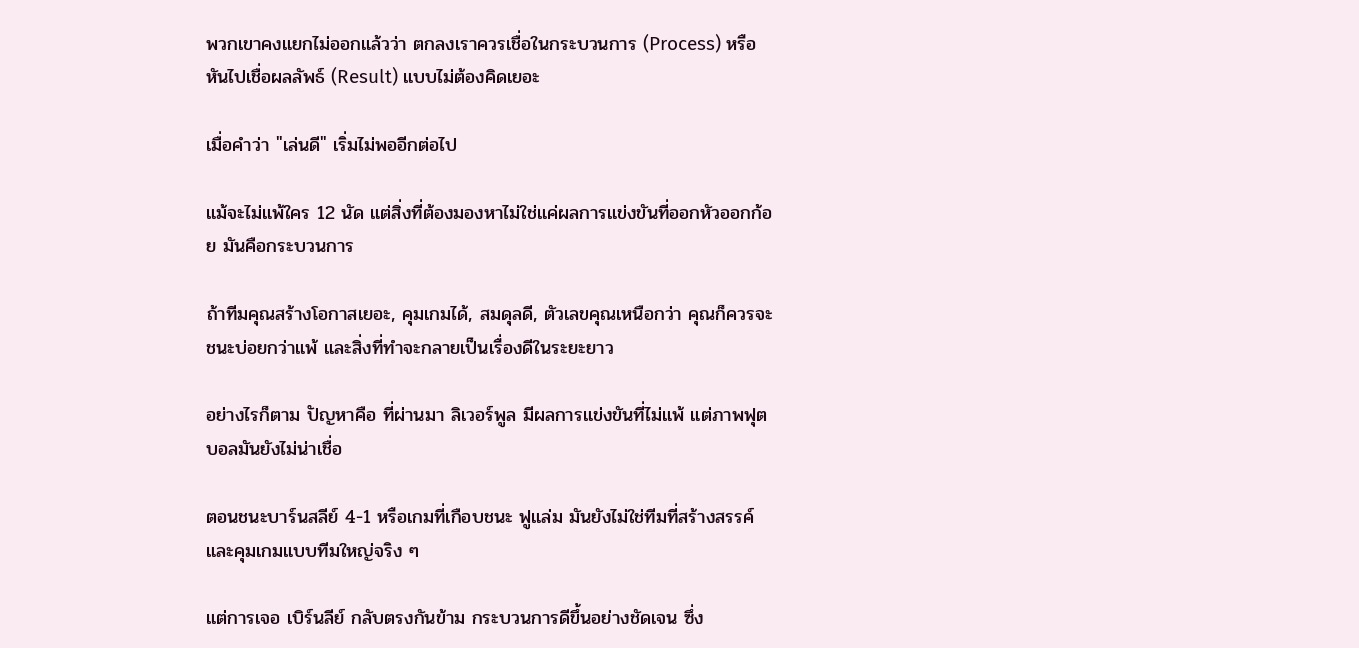พวกเขาคงแยกไม่ออกแล้วว่า ตกลงเราควรเชื่อในกระบวนการ (Process) หรือหันไปเชื่อผลลัพธ์ (Result) แบบไม่ต้องคิดเยอะ

เมื่อคำว่า "เล่นดี" เริ่มไม่พออีกต่อไป

แม้จะไม่แพ้ใคร 12 นัด แต่สิ่งที่ต้องมองหาไม่ใช่แค่ผลการแข่งขันที่ออกหัวออกก้อย มันคือกระบวนการ

ถ้าทีมคุณสร้างโอกาสเยอะ, คุมเกมได้, สมดุลดี, ตัวเลขคุณเหนือกว่า คุณก็ควรจะชนะบ่อยกว่าแพ้ และสิ่งที่ทำจะกลายเป็นเรื่องดีในระยะยาว

อย่างไรก็ตาม ปัญหาคือ ที่ผ่านมา ลิเวอร์พูล มีผลการแข่งขันที่ไม่แพ้ แต่ภาพฟุตบอลมันยังไม่น่าเชื่อ

ตอนชนะบาร์นสลีย์ 4-1 หรือเกมที่เกือบชนะ ฟูแล่ม มันยังไม่ใช่ทีมที่สร้างสรรค์และคุมเกมแบบทีมใหญ่จริง ๆ

แต่การเจอ เบิร์นลีย์ กลับตรงกันข้าม กระบวนการดีขึ้นอย่างชัดเจน ซึ่ง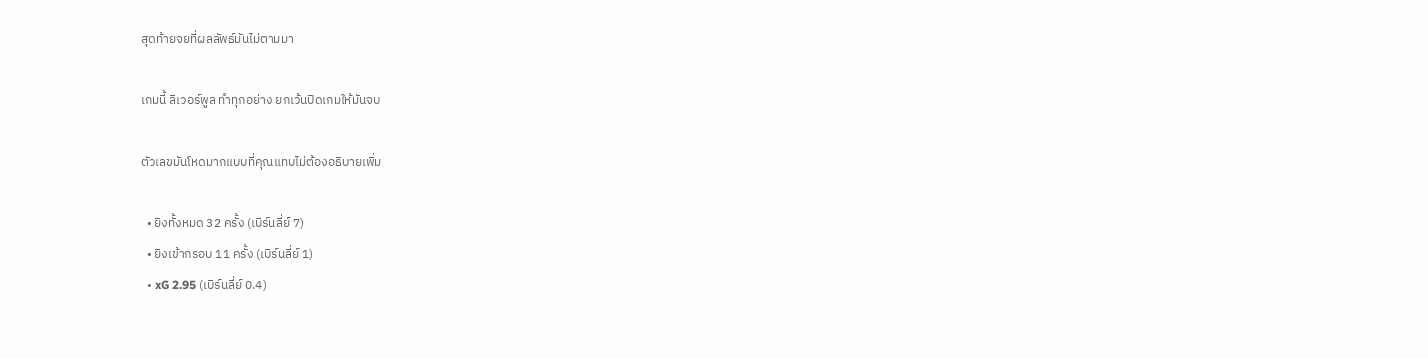สุดท้ายจยที่ผลลัพธ์มันไม่ตามมา

เกมนี้ ลิเวอร์พูล ทำทุกอย่าง ยกเว้นปิดเกมให้มันจบ

ตัวเลขมันโหดมากแบบที่คุณแทบไม่ต้องอธิบายเพิ่ม

  • ยิงทั้งหมด 32 ครั้ง (เบิร์นลี่ย์ 7)
  • ยิงเข้ากรอบ 11 ครั้ง (เบิร์นลี่ย์ 1)
  • xG 2.95 (เบิร์นลี่ย์ 0.4)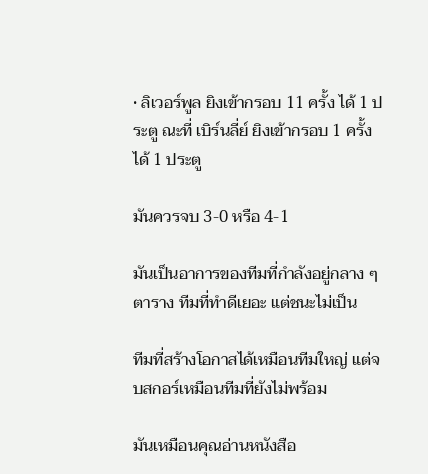• ลิเวอร์พูล ยิงเข้ากรอบ 11 ครั้ง ได้ 1 ประตู ณะที่ เบิร์นลี่ย์ ยิงเข้ากรอบ 1 ครั้ง ได้ 1 ประตู

มันควรจบ 3-0 หรือ 4-1

มันเป็นอาการของทีมที่กำลังอยู่กลาง ๆ ตาราง ทีมที่ทำดีเยอะ แต่ชนะไม่เป็น

ทีมที่สร้างโอกาสได้เหมือนทีมใหญ่ แต่จบสกอร์เหมือนทีมที่ยังไม่พร้อม

มันเหมือนคุณอ่านหนังสือ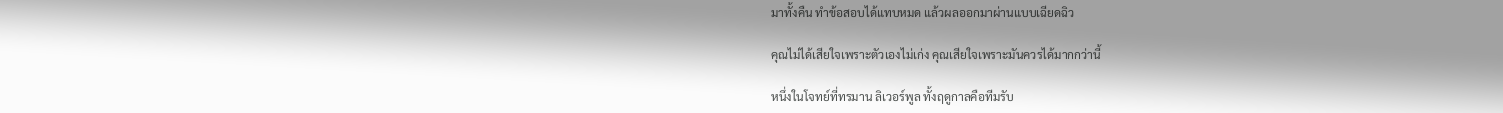มาทั้งคืน ทำข้อสอบได้แทบหมด แล้วผลออกมาผ่านแบบเฉียดฉิว

คุณไม่ได้เสียใจเพราะตัวเองไม่เก่ง คุณเสียใจเพราะมันควรได้มากกว่านี้

หนึ่งในโจทย์ที่ทรมาน ลิเวอร์พูล ทั้งฤดูกาลคือทีมรับ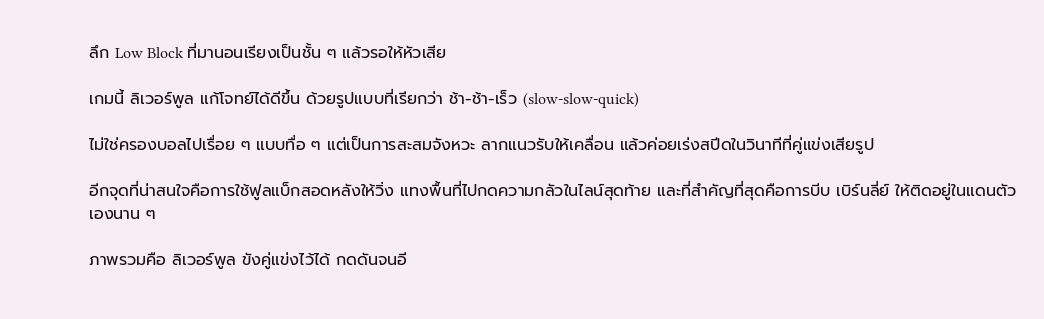ลึก Low Block ที่มานอนเรียงเป็นชั้น ๆ แล้วรอให้หัวเสีย

เกมนี้ ลิเวอร์พูล แก้โจทย์ได้ดีขึ้น ด้วยรูปแบบที่เรียกว่า ช้า-ช้า-เร็ว (slow-slow-quick)

ไม่ใช่ครองบอลไปเรื่อย ๆ แบบทื่อ ๆ แต่เป็นการสะสมจังหวะ ลากแนวรับให้เคลื่อน แล้วค่อยเร่งสปีดในวินาทีที่คู่แข่งเสียรูป

อีกจุดที่น่าสนใจคือการใช้ฟูลแบ็กสอดหลังให้วิ่ง แทงพื้นที่ไปกดความกลัวในไลน์สุดท้าย และที่สำคัญที่สุดคือการบีบ เบิร์นลี่ย์ ให้ติดอยู่ในแดนตัวเองนาน ๆ

ภาพรวมคือ ลิเวอร์พูล ขังคู่แข่งไว้ได้ กดดันจนอี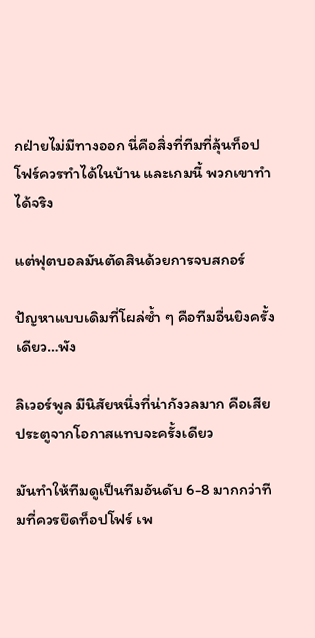กฝ่ายไม่มีทางออก นี่คือสิ่งที่ทีมที่ลุ้นท็อปโฟร์ควรทำได้ในบ้าน และเกมนี้ พวกเขาทำได้จริง

แต่ฟุตบอลมันตัดสินด้วยการจบสกอร์

ปัญหาแบบเดิมที่โผล่ซ้ำ ๆ คือทีมอื่นยิงครั้งเดียว…พัง

ลิเวอร์พูล มีนิสัยหนึ่งที่น่ากังวลมาก คือเสียประตูจากโอกาสแทบจะครั้งเดียว

มันทำให้ทีมดูเป็นทีมอันดับ 6-8 มากกว่าทีมที่ควรยึดท็อปโฟร์ เพ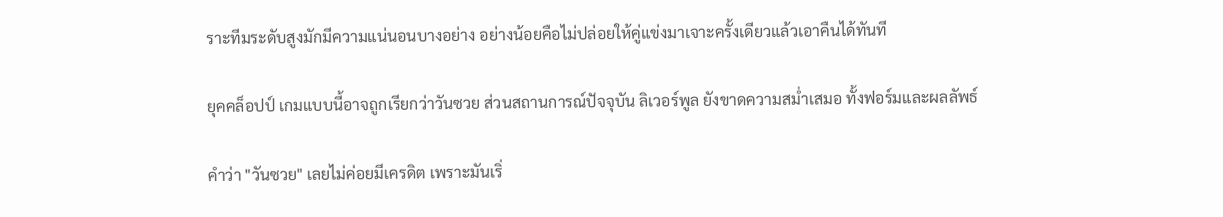ราะทีมระดับสูงมักมีความแน่นอนบางอย่าง อย่างน้อยคือไม่ปล่อยให้คู่แข่งมาเจาะครั้งเดียวแล้วเอาคืนได้ทันที

ยุคคล็อปป์ เกมแบบนี้อาจถูกเรียกว่าวันซวย ส่วนสถานการณ์ปัจจุบัน ลิเวอร์พูล ยังขาดความสม่ำเสมอ ทั้งฟอร์มและผลลัพธ์

คำว่า "วันซวย" เลยไม่ค่อยมีเครดิต เพราะมันเริ่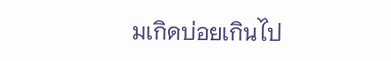มเกิดบ่อยเกินไป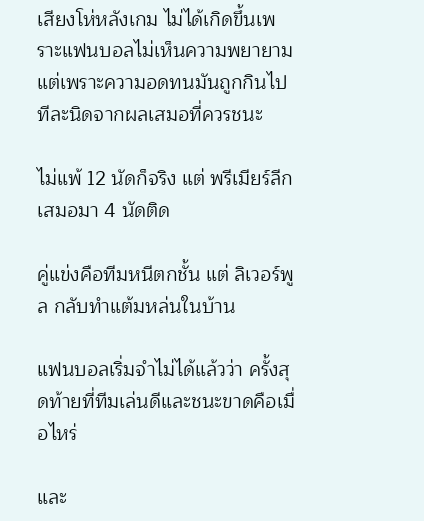เสียงโห่หลังเกม ไม่ได้เกิดขึ้นเพราะแฟนบอลไม่เห็นความพยายาม แต่เพราะความอดทนมันถูกกินไปทีละนิดจากผลเสมอที่ควรชนะ

ไม่แพ้ 12 นัดก็จริง แต่ พรีเมียร์ลีก เสมอมา 4 นัดติด

คู่แข่งคือทีมหนีตกชั้น แต่ ลิเวอร์พูล กลับทำแต้มหล่นในบ้าน

แฟนบอลเริ่มจำไม่ได้แล้วว่า ครั้งสุดท้ายที่ทีมเล่นดีและชนะขาดคือเมื่อไหร่

และ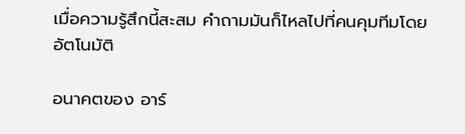เมื่อความรู้สึกนี้สะสม คำถามมันก็ไหลไปที่คนคุมทีมโดยอัตโนมัติ

อนาคตของ อาร์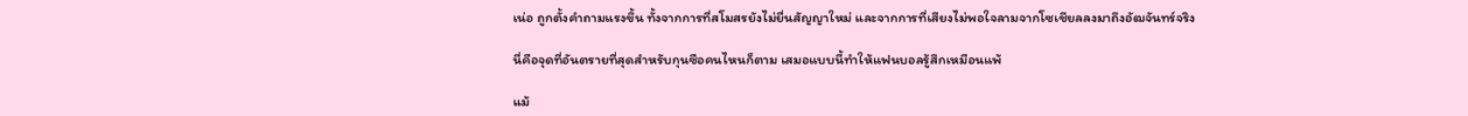เน่อ ถูกตั้งคำถามแรงขึ้น ทั้งจากการที่สโมสรยังไม่ยื่นสัญญาใหม่ และจากการที่เสียงไม่พอใจลามจากโซเชียลลงมาถึงอัฒจันทร์จริง

นี่คือจุดที่อันตรายที่สุดสำหรับกุนซือคนไหนก็ตาม เสมอแบบนี้ทำให้แฟนบอลรู้สึกเหมือนแพ้

แม้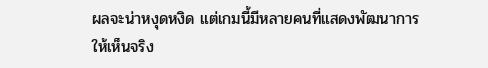ผลจะน่าหงุดหงิด แต่เกมนี้มีหลายคนที่แสดงพัฒนาการให้เห็นจริง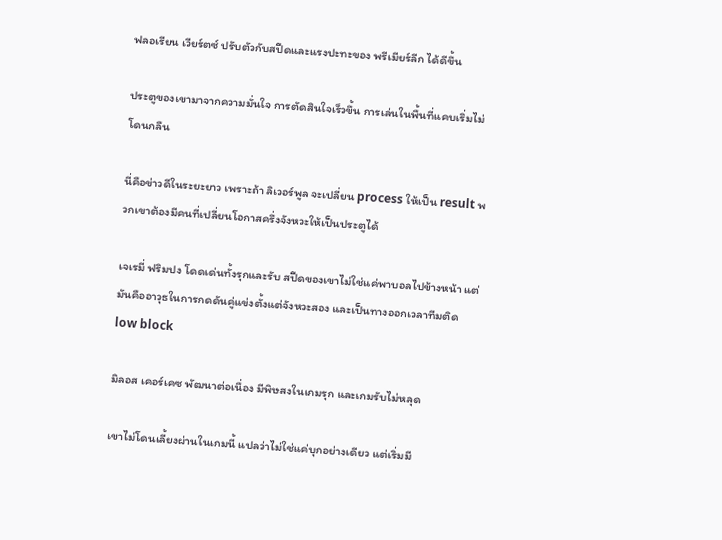ฟลอเรียน เวียร์ตซ์ ปรับตัวกับสปีดและแรงปะทะของ พรีเมียร์ลีก ได้ดีขึ้น

ประตูของเขามาจากความมั่นใจ การตัดสินใจเร็วขึ้น การเล่นในพื้นที่แคบเริ่มไม่โดนกลืน

นี่คือข่าวดีในระยะยาว เพราะถ้า ลิเวอร์พูล จะเปลี่ยน process ให้เป็น result พวกเขาต้องมีคนที่เปลี่ยนโอกาสครึ่งจังหวะให้เป็นประตูได้

เจเรมี่ ฟริมปง โดดเด่นทั้งรุกและรับ สปีดของเขาไม่ใช่แค่พาบอลไปข้างหน้า แต่มันคืออาวุธในการกดดันคู่แข่งตั้งแต่จังหวะสอง และเป็นทางออกเวลาทีมติด low block

มิลอส เคอร์เคซ พัฒนาต่อเนื่อง มีพิษสงในเกมรุก และเกมรับไม่หลุด

เขาไม่โดนเลี้ยงผ่านในเกมนี้ แปลว่าไม่ใช่แค่บุกอย่างเดียว แต่เริ่มมี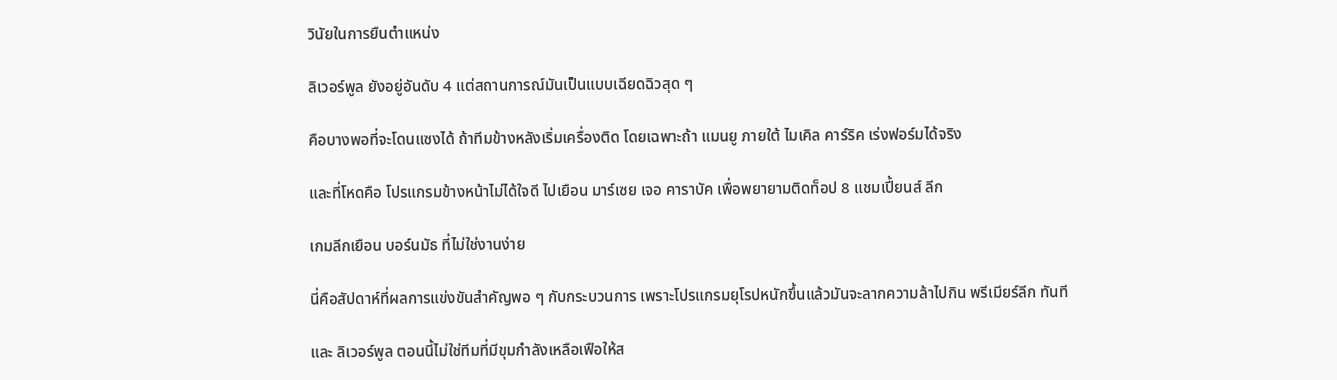วินัยในการยืนตำแหน่ง

ลิเวอร์พูล ยังอยู่อันดับ 4 แต่สถานการณ์มันเป็นแบบเฉียดฉิวสุด ๆ

คือบางพอที่จะโดนแซงได้ ถ้าทีมข้างหลังเริ่มเครื่องติด โดยเฉพาะถ้า แมนยู ภายใต้ ไมเคิล คาร์ริค เร่งฟอร์มได้จริง

และที่โหดคือ โปรแกรมข้างหน้าไม่ได้ใจดี ไปเยือน มาร์เซย เจอ คาราบัค เพื่อพยายามติดท็อป 8 แชมเปี้ยนส์ ลีก

เกมลีกเยือน บอร์นมัธ ที่ไม่ใช่งานง่าย

นี่คือสัปดาห์ที่ผลการแข่งขันสำคัญพอ ๆ กับกระบวนการ เพราะโปรแกรมยุโรปหนักขึ้นแล้วมันจะลากความล้าไปกิน พรีเมียร์ลีก ทันที

และ ลิเวอร์พูล ตอนนี้ไม่ใช่ทีมที่มีขุมกำลังเหลือเฟือให้ส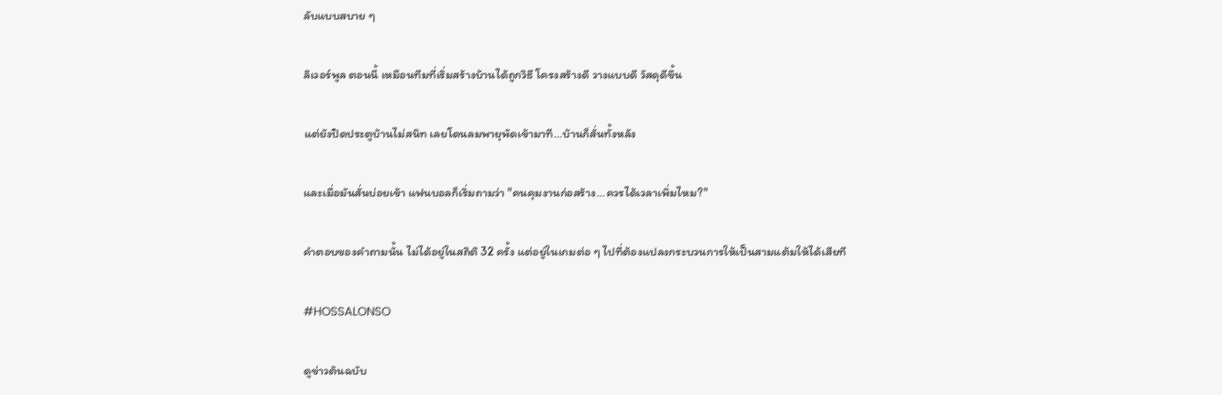ลับแบบสบาย ๆ

ลิเวอร์พูล ตอนนี้ เหมือนทีมที่เริ่มสร้างบ้านได้ถูกวิธี โครงสร้างดี วางแบบดี วัสดุดีขึ้น

แต่ยังปิดประตูบ้านไม่สนิท เลยโดนลมพายุพัดเข้ามาที…บ้านก็สั่นทั้งหลัง

และเมื่อมันสั่นบ่อยเข้า แฟนบอลก็เริ่มถามว่า "คนคุมงานก่อสร้าง…ควรได้เวลาเพิ่มไหม?"

คำตอบของคำถามนั้น ไม่ได้อยู่ในสถิติ 32 ครั้ง แต่อยู่ในเกมต่อ ๆ ไปที่ต้องแปลงกระบวนการให้เป็นสามแต้มให้ได้เสียที

#HOSSALONSO

ดูข่าวต้นฉบับ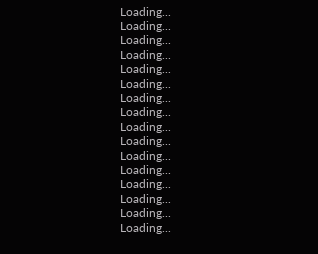Loading...
Loading...
Loading...
Loading...
Loading...
Loading...
Loading...
Loading...
Loading...
Loading...
Loading...
Loading...
Loading...
Loading...
Loading...
Loading...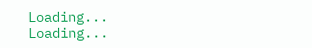Loading...
Loading...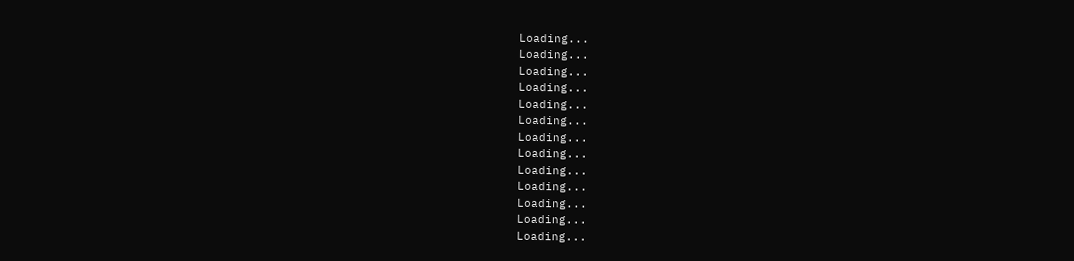Loading...
Loading...
Loading...
Loading...
Loading...
Loading...
Loading...
Loading...
Loading...
Loading...
Loading...
Loading...
Loading...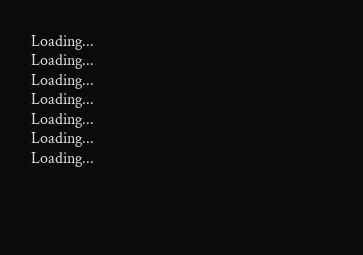Loading...
Loading...
Loading...
Loading...
Loading...
Loading...
Loading...